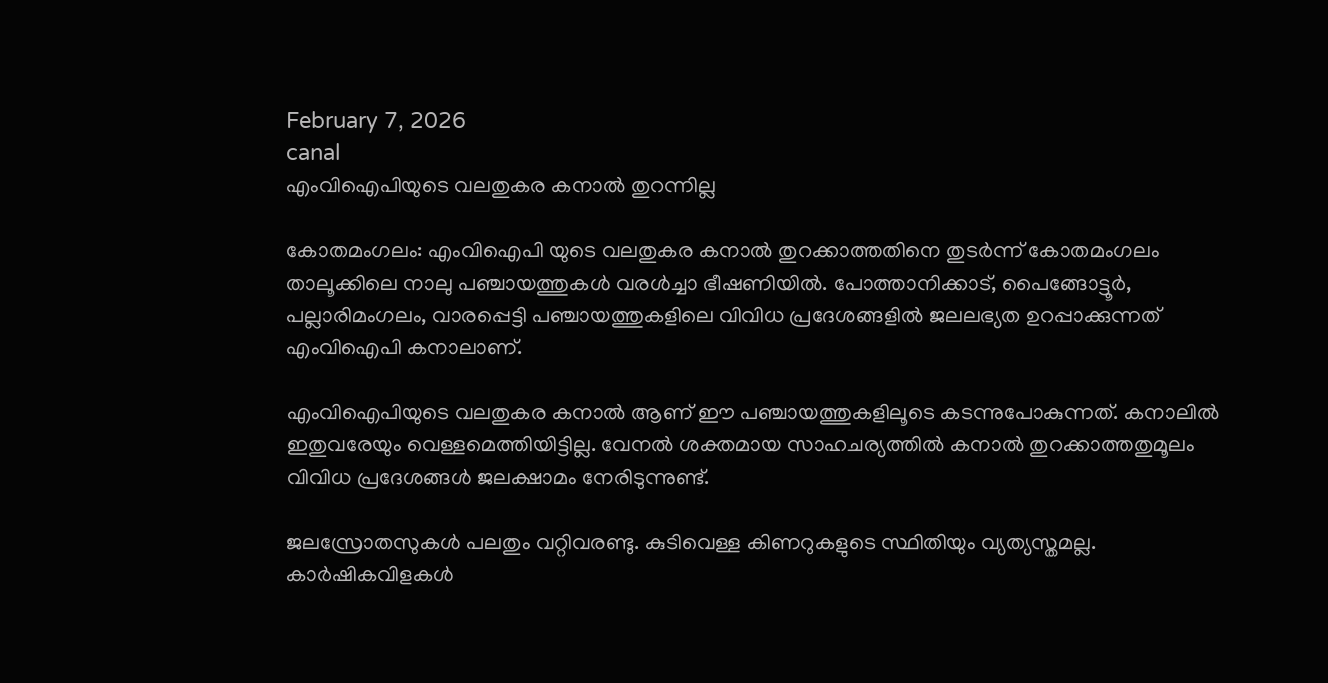February 7, 2026
canal
എംവിഐപിയുടെ വലതുകര കനാല്‍ തുറന്നില്ല

കോതമംഗലം: എംവിഐപി യുടെ വലതുകര കനാല്‍ തുറക്കാത്തതിനെ തുടർന്ന് കോതമംഗലം താലൂക്കിലെ നാലു പഞ്ചായത്തുകൾ വരൾച്ചാ ഭീഷണിയിൽ. പോത്താനിക്കാട്, പൈങ്ങോട്ടൂര്‍, പല്ലാരിമംഗലം, വാരപ്പെട്ടി പഞ്ചായത്തുകളിലെ വിവിധ പ്രദേശങ്ങളില്‍ ജലലഭ്യത ഉറപ്പാക്കുന്നത് എംവിഐപി കനാലാണ്.

എംവിഐപിയുടെ വലതുകര കനാല്‍ ആണ് ഈ പഞ്ചായത്തുകളിലൂടെ കടന്നുപോകുന്നത്. കനാലില്‍ ഇതുവരേയും വെള്ളമെത്തിയിട്ടില്ല. വേനല്‍ ശക്തമായ സാഹചര്യത്തില്‍ കനാല്‍ തുറക്കാത്തതുമൂലം വിവിധ പ്രദേശങ്ങള്‍ ജലക്ഷാമം നേരിടുന്നുണ്ട്.

ജലസ്രോതസുകള്‍ പലതും വറ്റിവരണ്ടു. കുടിവെള്ള കിണറുകളുടെ സ്ഥിതിയും വ്യത്യസ്തമല്ല. കാര്‍ഷികവിളകള്‍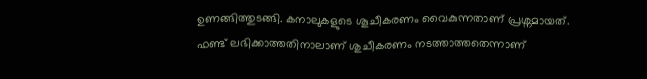ഉണങ്ങിത്തുടങ്ങി. കനാലുകളുടെ ശൂചീകരണം വൈകുന്നതാണ് പ്രശ്നമായത്. ഫണ്ട് ലഭിക്കാത്തതിനാലാണ് ശുചീകരണം നടത്താത്തതെന്നാണ്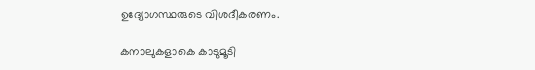ഉദ്യോഗസ്ഥരുടെ വിശദീകരണം.

കനാലുകളാകെ കാടുമൂടി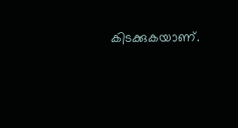കിടക്കുകയാണ്.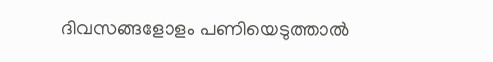ദിവസങ്ങളോളം പണിയെടുത്താല്‍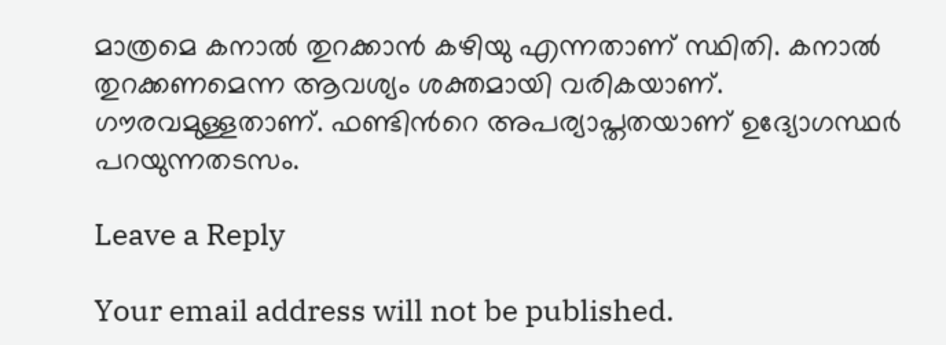മാത്രമെ കനാല്‍ തുറക്കാന്‍ കഴിയു എന്നതാണ് സ്ഥിതി. കനാല്‍ തുറക്കണമെന്ന ആവശ്യം ശക്തമായി വരികയാണ്. ഗൗരവമുള്ളതാണ്. ഫണ്ടിന്‍റെ അപര്യാപ്തതയാണ് ഉദ്യോഗസ്ഥര്‍ പറയുന്നതടസം.

Leave a Reply

Your email address will not be published.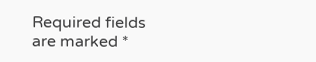Required fields are marked *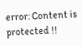error: Content is protected !!